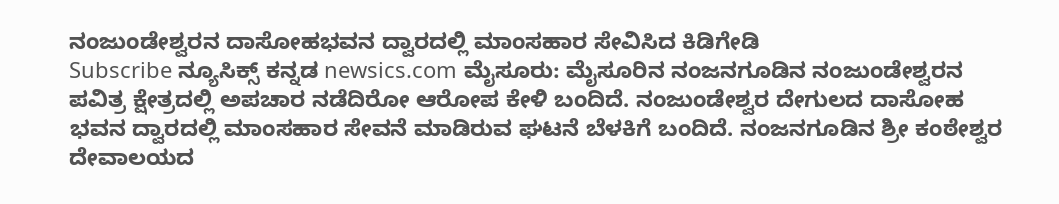ನಂಜುಂಡೇಶ್ವರನ ದಾಸೋಹಭವನ ದ್ವಾರದಲ್ಲಿ ಮಾಂಸಹಾರ ಸೇವಿಸಿದ ಕಿಡಿಗೇಡಿ
Subscribe ನ್ಯೂಸಿಕ್ಸ್ ಕನ್ನಡ newsics.com ಮೈಸೂರು: ಮೈಸೂರಿನ ನಂಜನಗೂಡಿನ ನಂಜುಂಡೇಶ್ವರನ ಪವಿತ್ರ ಕ್ಷೇತ್ರದಲ್ಲಿ ಅಪಚಾರ ನಡೆದಿರೋ ಆರೋಪ ಕೇಳಿ ಬಂದಿದೆ. ನಂಜುಂಡೇಶ್ವರ ದೇಗುಲದ ದಾಸೋಹ ಭವನ ದ್ವಾರದಲ್ಲಿ ಮಾಂಸಹಾರ ಸೇವನೆ ಮಾಡಿರುವ ಘಟನೆ ಬೆಳಕಿಗೆ ಬಂದಿದೆ. ನಂಜನಗೂಡಿನ ಶ್ರೀ ಕಂಠೇಶ್ವರ ದೇವಾಲಯದ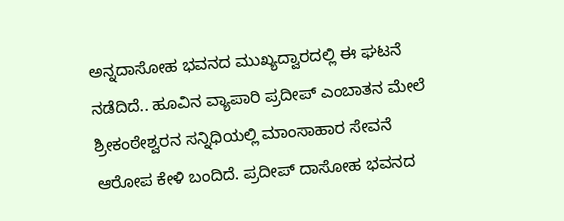ಅನ್ನದಾಸೋಹ ಭವನದ ಮುಖ್ಯದ್ವಾರದಲ್ಲಿ ಈ ಘಟನೆ ನಡೆದಿದೆ.. ಹೂವಿನ ವ್ಯಾಪಾರಿ ಪ್ರದೀಪ್ ಎಂಬಾತನ ಮೇಲೆ ಶ್ರೀಕಂಠೇಶ್ವರನ ಸನ್ನಿಧಿಯಲ್ಲಿ ಮಾಂಸಾಹಾರ ಸೇವನೆ ಆರೋಪ ಕೇಳಿ ಬಂದಿದೆ. ಪ್ರದೀಪ್ ದಾಸೋಹ ಭವನದ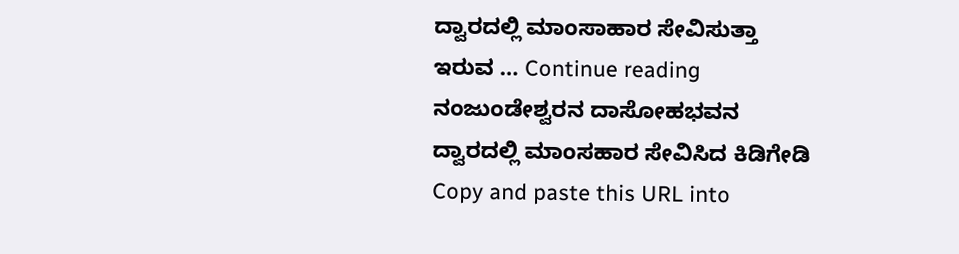ದ್ವಾರದಲ್ಲಿ ಮಾಂಸಾಹಾರ ಸೇವಿಸುತ್ತಾ ಇರುವ … Continue reading ನಂಜುಂಡೇಶ್ವರನ ದಾಸೋಹಭವನ ದ್ವಾರದಲ್ಲಿ ಮಾಂಸಹಾರ ಸೇವಿಸಿದ ಕಿಡಿಗೇಡಿ
Copy and paste this URL into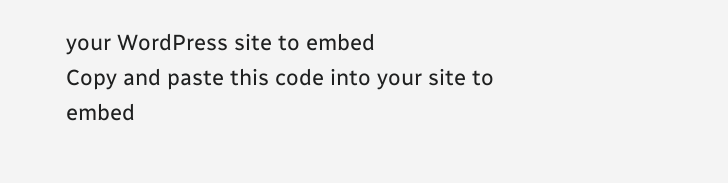your WordPress site to embed
Copy and paste this code into your site to embed